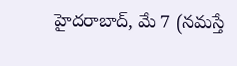హైదరాబాద్, మే 7 (నమస్తే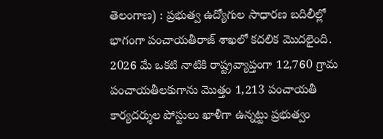తెలంగాణ) : ప్రభుత్వ ఉద్యోగుల సాధారణ బదిలీల్లో భాగంగా పంచాయతీరాజ్ శాఖలో కదలిక మొదలైంది. 2026 మే ఒకటి నాటికి రాష్ట్రవ్యాప్తంగా 12,760 గ్రామ పంచాయతీలకుగాను మొత్తం 1,213 పంచాయతీ కార్యదర్శుల పోస్టులు ఖాళీగా ఉన్నట్టు ప్రభుత్వం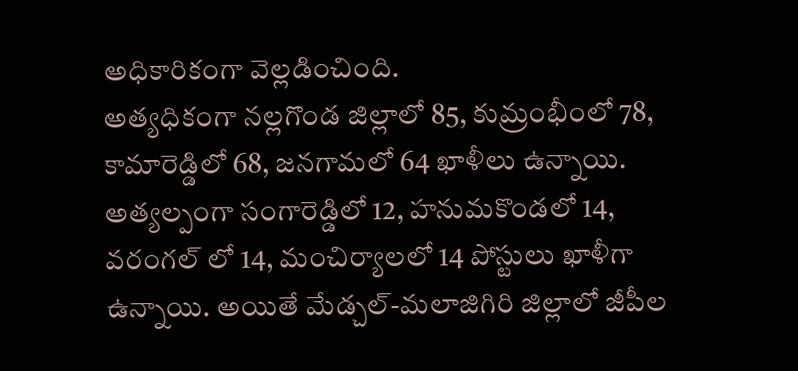అధికారికంగా వెల్లడించింది.
అత్యధికంగా నల్లగొండ జిల్లాలో 85, కుమ్రంభీంలో 78, కామారెడ్డిలో 68, జనగామలో 64 ఖాళీలు ఉన్నాయి. అత్యల్పంగా సంగారెడ్డిలో 12, హనుమకొండలో 14, వరంగల్ లో 14, మంచిర్యాలలో 14 పోస్టులు ఖాళీగా ఉన్నాయి. అయితే మేడ్చల్-మలాజిగిరి జిల్లాలో జీపీల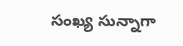సంఖ్య సున్నాగా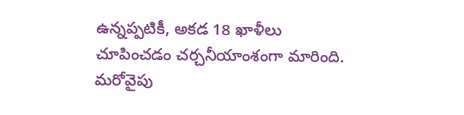ఉన్నప్పటికీ, అకడ 18 ఖాళీలు చూపించడం చర్చనీయాంశంగా మారింది. మరోవైపు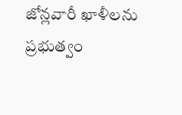జోన్లవారీ ఖాళీలను ప్రభుత్వం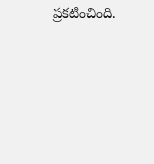ప్రకటించింది.